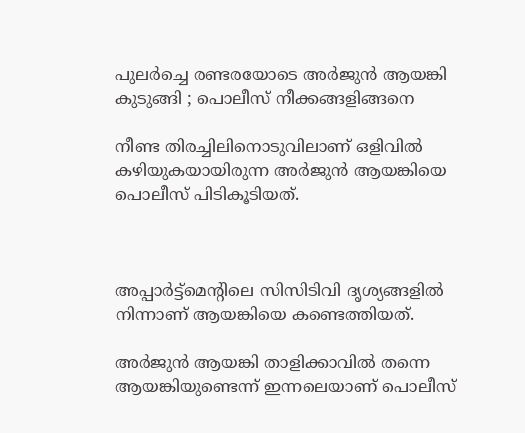പുലര്‍ച്ചെ രണ്ടരയോടെ അര്‍ജുന്‍ ആയങ്കി കുടുങ്ങി ; പൊലീസ് നീക്കങ്ങളിങ്ങനെ

നീണ്ട തിരച്ചിലിനൊടുവിലാണ് ഒളിവില്‍ കഴിയുകയായിരുന്ന അര്‍ജുന്‍ ആയങ്കിയെ പൊലീസ് പിടികൂടിയത്.



അപ്പാര്‍ട്ട്മെന്റിലെ സിസിടിവി ദൃശ്യങ്ങളില്‍ നിന്നാണ് ആയങ്കിയെ കണ്ടെത്തിയത്.

അര്‍ജുന്‍ ആയങ്കി താളിക്കാവില്‍ തന്നെ ആയങ്കിയുണ്ടെന്ന് ഇന്നലെയാണ് പൊലീസ്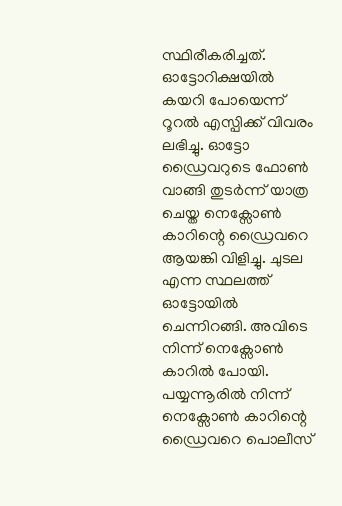സ്ഥിരീകരിച്ചത്. ഓട്ടോറിക്ഷയില്‍ കയറി പോയെന്ന് റൂറല്‍ എസ്പിക്ക് വിവരം ലഭിച്ചു. ഓട്ടോ ഡ്രൈവറുടെ ഫോണ്‍ വാങ്ങി തുടര്‍ന്ന് യാത്ര ചെയ്ത നെക്സോണ്‍ കാറിന്റെ ഡ്രൈവറെ ആയങ്കി വിളിച്ചു. ചുടല എന്ന സ്ഥലത്ത് ഓട്ടോയില്‍ ചെന്നിറങ്ങി. അവിടെ നിന്ന് നെക്സോണ്‍ കാറില്‍ പോയി. പയ്യന്നൂരില്‍ നിന്ന് നെക്സോണ്‍ കാറിന്റെ ഡ്രൈവറെ പൊലീസ്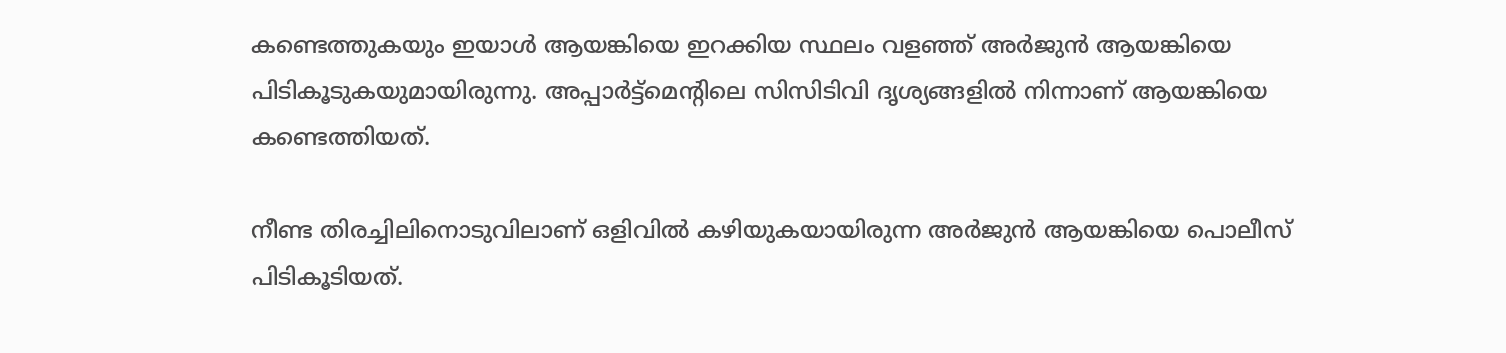കണ്ടെത്തുകയും ഇയാള്‍ ആയങ്കിയെ ഇറക്കിയ സ്ഥലം വളഞ്ഞ് അര്‍ജുന്‍ ആയങ്കിയെ പിടികൂടുകയുമായിരുന്നു. അപ്പാര്‍ട്ട്മെന്റിലെ സിസിടിവി ദൃശ്യങ്ങളില്‍ നിന്നാണ് ആയങ്കിയെ കണ്ടെത്തിയത്.

നീണ്ട തിരച്ചിലിനൊടുവിലാണ് ഒളിവില്‍ കഴിയുകയായിരുന്ന അര്‍ജുന്‍ ആയങ്കിയെ പൊലീസ് പിടികൂടിയത്.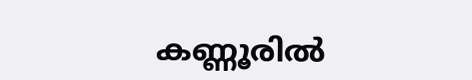കണ്ണൂരില്‍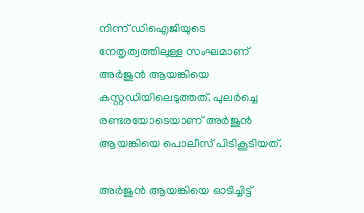നിന്ന് ഡിഐജിയുടെ നേതൃത്വത്തിലുള്ള സംഘമാണ് അര്‍ജുന്‍ ആയങ്കിയെ കസ്റ്റഡിയിലെടുത്തത്. പുലര്‍ച്ചെ രണ്ടരയോടെയാണ് അര്‍ജുന്‍ ആയങ്കിയെ പൊലീസ് പിടികൂടിയത്.

അര്‍ജുന്‍ ആയങ്കിയെ ഓടിച്ചിട്ട്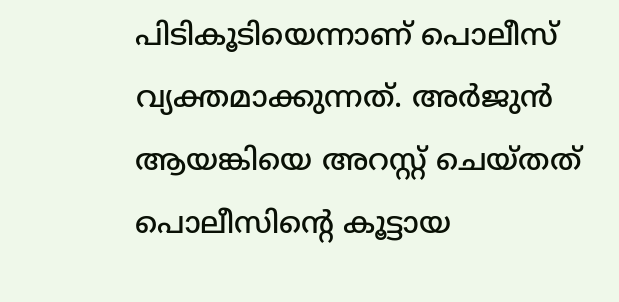പിടികൂടിയെന്നാണ് പൊലീസ് വ്യക്തമാക്കുന്നത്. അര്‍ജുന്‍ ആയങ്കിയെ അറസ്റ്റ് ചെയ്തത് പൊലീസിന്റെ കൂട്ടായ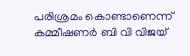പരിശ്രമം കൊണ്ടാണെന്ന് കമ്മീഷണര്‍ ബി വി വിജയ്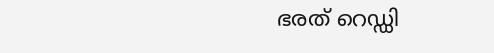ഭരത് റെഡ്ഡി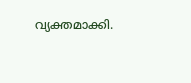വ്യക്തമാക്കി.